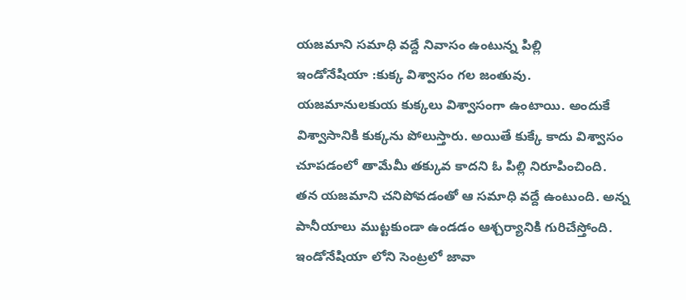యజమాని సమాధి వద్దే నివాసం ఉంటున్న పిల్లి
ఇండోనేషియా :కుక్క విశ్వాసం గల జంతువు. యజమానులకుయ కుక్కలు విశ్వాసంగా ఉంటాయి. అందుకే విశ్వాసానికి కుక్కను పోలుస్తారు. అయితే కుక్కే కాదు విశ్వాసం చూపడంలో తామేమీ తక్కువ కాదని ఓ పిల్లి నిరూపించింది. తన యజమాని చనిపోవడంతో ఆ సమాధి వద్దే ఉంటుంది. అన్న పానీయాలు ముట్టకుండా ఉండడం ఆశ్చర్యానికి గురిచేస్తోంది.
ఇండోనేషియా లోని సెంట్రలో జావా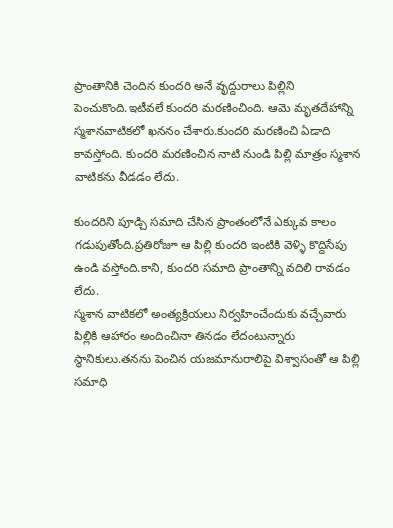ప్రాంతానికి చెందిన కుందరి అనే వృద్దురాలు పిల్లిని పెంచుకొంది.ఇటీవలే కుందరి మరణించింది. ఆమె మృతదేహాన్ని స్మశానవాటికలో ఖననం చేశారు.కుందరి మరణించి ఏడాది కావస్తోంది. కుందరి మరణించిన నాటి నుండి పిల్లి మాత్రం స్మశాన వాటికను వీడడం లేదు.

కుందరిని పూడ్చి సమాది చేసిన ప్రాంతంలోనే ఎక్కువ కాలం గడుపుతోంది.ప్రతిరోజూ ఆ పిల్లి కుందరి ఇంటికి వెళ్ళి కొద్దిసేపు ఉండి వస్తోంది.కాని, కుందరి సమాది ప్రాంతాన్ని వదిలి రావడం లేదు.
స్మశాన వాటికలో అంత్యక్రియలు నిర్వహించేందుకు వచ్చేవారు పిల్లికి ఆహారం అందించినా తినడం లేదంటున్నారు స్థానికులు.తనను పెంచిన యజమానురాలిపై విశ్వాసంతో ఆ పిల్లి సమాధి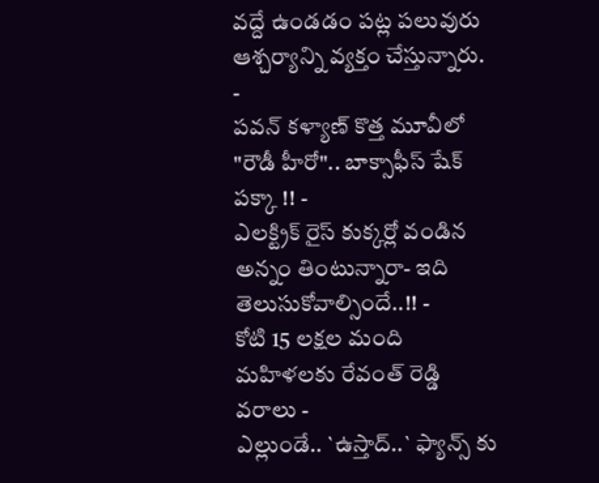వద్దే ఉండడం పట్ల పలువురు ఆశ్చర్యాన్ని వ్యక్తం చేస్తున్నారు.
-
పవన్ కళ్యాణ్ కొత్త మూవీలో "రౌడీ హీరో".. బాక్సాఫీస్ షేక్ పక్కా !! -
ఎలక్ట్రిక్ రైస్ కుక్కర్లో వండిన అన్నం తింటున్నారా- ఇది తెలుసుకోవాల్సిందే..!! -
కోటి 15 లక్షల మంది మహిళలకు రేవంత్ రెడ్డి వరాలు -
ఎల్లుండే.. `ఉస్తాద్..` ఫ్యాన్స్ కు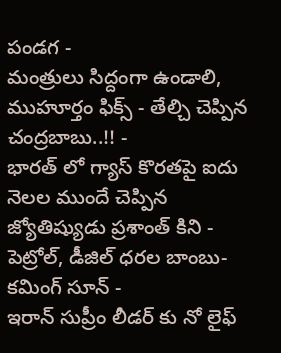పండగ -
మంత్రులు సిద్దంగా ఉండాలి, ముహూర్తం ఫిక్స్ - తేల్చి చెప్పిన చంద్రబాబు..!! -
భారత్ లో గ్యాస్ కొరతపై ఐదు నెలల ముందే చెప్పిన జ్యోతిష్యుడు ప్రశాంత్ కిని -
పెట్రోల్, డీజిల్ ధరల బాంబు- కమింగ్ సూన్ -
ఇరాన్ సుప్రీం లీడర్ కు నో లైఫ్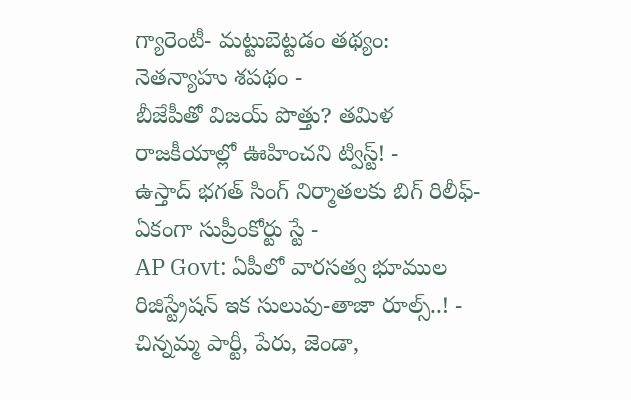గ్యారెంటీ- మట్టుబెట్టడం తథ్యం: నెతన్యాహు శపథం -
బీజేపీతో విజయ్ పొత్తు? తమిళ రాజకీయాల్లో ఊహించని ట్విస్ట్! -
ఉస్తాద్ భగత్ సింగ్ నిర్మాతలకు బిగ్ రిలీఫ్- ఏకంగా సుప్రీంకోర్టు స్టే -
AP Govt: ఏపీలో వారసత్వ భూముల రిజిస్ట్రేషన్ ఇక సులువు-తాజా రూల్స్..! -
చిన్నమ్మ పార్టీ, పేరు, జెండా,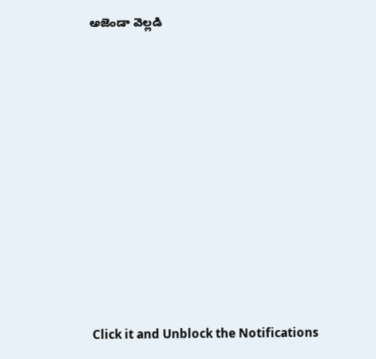అజెండా వెల్లడి












Click it and Unblock the Notifications